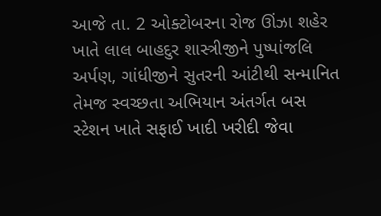આજે તા. 2 ઓક્ટોબરના રોજ ઊંઝા શહેર ખાતે લાલ બાહદુર શાસ્ત્રીજીને પુષ્પાંજલિ અર્પણ, ગાંધીજીને સુતરની આંટીથી સન્માનિત તેમજ સ્વચ્છતા અભિયાન અંતર્ગત બસ સ્ટેશન ખાતે સફાઈ ખાદી ખરીદી જેવા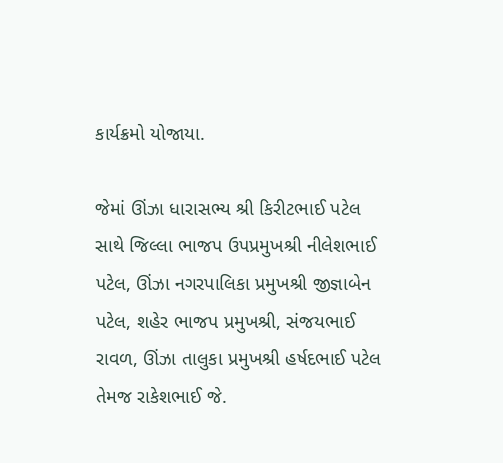કાર્યક્રમો યોજાયા.

જેમાં ઊંઝા ધારાસભ્ય શ્રી કિરીટભાઈ પટેલ સાથે જિલ્લા ભાજપ ઉપપ્રમુખશ્રી નીલેશભાઈ પટેલ, ઊંઝા નગરપાલિકા પ્રમુખશ્રી જીજ્ઞાબેન પટેલ, શહેર ભાજપ પ્રમુખશ્રી, સંજયભાઈ રાવળ, ઊંઝા તાલુકા પ્રમુખશ્રી હર્ષદભાઈ પટેલ તેમજ રાકેશભાઈ જે.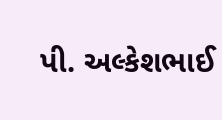પી. અલ્કેશભાઈ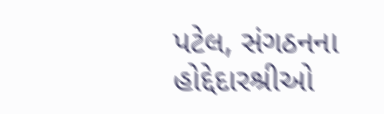પટેલ, સંગઠનના હોદ્દેદારશ્રીઓ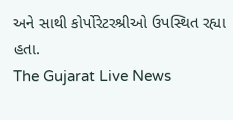અને સાથી કોર્પોરેટરશ્રીઓ ઉપસ્થિત રહ્યા હતા.
The Gujarat Live News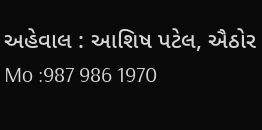અહેવાલ : આશિષ પટેલ, ઐઠોર
Mo :987 986 1970